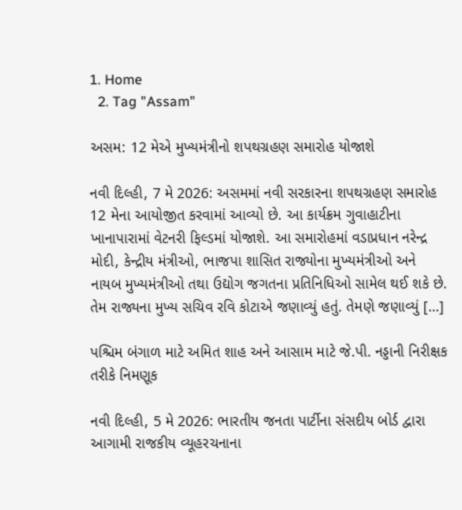1. Home
  2. Tag "Assam"

અસમ: 12 મેએ મુખ્યમંત્રીનો શપથગ્રહણ સમારોહ યોજાશે

નવી દિલ્હી, 7 મે 2026: અસમમાં નવી સરકારના શપથગ્રહણ સમારોહ 12 મેના આયોજીત કરવામાં આવ્યો છે. આ કાર્યક્રમ ગુવાહાટીના ખાનાપારામાં વેટનરી ફિલ્ડમાં યોજાશે. આ સમારોહમાં વડાપ્રધાન નરેન્દ્ર મોદી, કેન્દ્રીય મંત્રીઓ, ભાજપા શાસિત રાજ્યોના મુખ્યમંત્રીઓ અને નાયબ મુખ્યમંત્રીઓ તથા ઉદ્યોગ જગતના પ્રતિનિધિઓ સામેલ થઈ શકે છે. તેમ રાજ્યના મુખ્ય સચિવ રવિ કોટાએ જણાવ્યું હતું. તેમણે જણાવ્યું […]

પશ્ચિમ બંગાળ માટે અમિત શાહ અને આસામ માટે જે.પી. નડ્ડાની નિરીક્ષક તરીકે નિમણૂક

નવી દિલ્હી, 5 મે 2026: ભારતીય જનતા પાર્ટીના સંસદીય બોર્ડ દ્વારા આગામી રાજકીય વ્યૂહરચનાના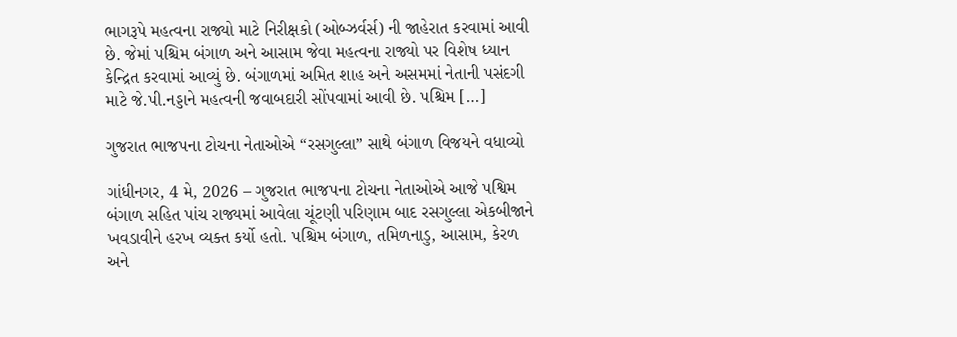ભાગરૂપે મહત્વના રાજ્યો માટે નિરીક્ષકો (ઓબ્ઝર્વર્સ) ની જાહેરાત કરવામાં આવી છે. જેમાં પશ્ચિમ બંગાળ અને આસામ જેવા મહત્વના રાજ્યો પર વિશેષ ધ્યાન કેન્દ્રિત કરવામાં આવ્યું છે. બંગાળમાં અમિત શાહ અને અસમમાં નેતાની પસંદગી માટે જે.પી.નડ્ડાને મહત્વની જવાબદારી સોંપવામાં આવી છે. પશ્ચિમ […]

ગુજરાત ભાજપના ટોચના નેતાઓએ “રસગુલ્લા” સાથે બંગાળ વિજયને વધાવ્યો

ગાંધીનગર, 4 મે, 2026 – ગુજરાત ભાજપના ટોચના નેતાઓએ આજે પશ્વિમ બંગાળ સહિત પાંચ રાજ્યમાં આવેલા ચૂંટણી પરિણામ બાદ રસગુલ્લા એકબીજાને ખવડાવીને હરખ વ્યક્ત કર્યો હતો. પશ્ચિમ બંગાળ, તમિળનાડુ, આસામ, કેરળ અને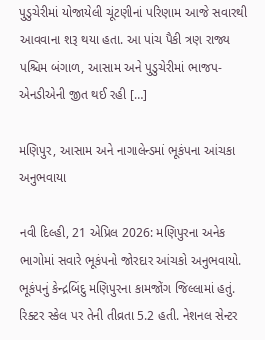પુડુચેરીમાં યોજાયેલી ચૂંટણીનાં પરિણામ આજે સવારથી આવવાના શરૂ થયા હતા. આ પાંચ પૈકી ત્રણ રાજ્ય પશ્ચિમ બંગાળ, આસામ અને પુડુચેરીમાં ભાજપ-એનડીએની જીત થઈ રહી […]

મણિપુર, આસામ અને નાગાલેન્ડમાં ભૂકંપના આંચકા અનુભવાયા

નવી દિલ્હી, 21 એપ્રિલ 2026: મણિપુરના અનેક ભાગોમાં સવારે ભૂકંપનો જોરદાર આંચકો અનુભવાયો. ભૂકંપનું કેન્દ્રબિંદુ મણિપુરના કામજોંગ જિલ્લામાં હતું. રિક્ટર સ્કેલ પર તેની તીવ્રતા 5.2 હતી. નેશનલ સેન્ટર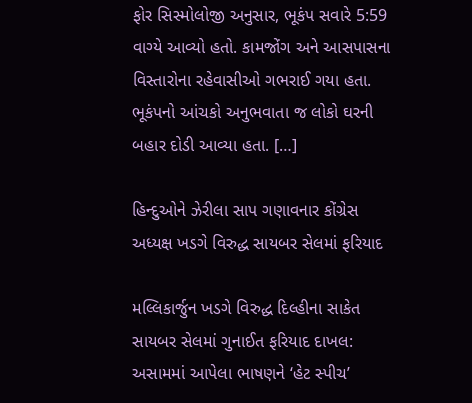ફોર સિસ્મોલોજી અનુસાર, ભૂકંપ સવારે 5:59 વાગ્યે આવ્યો હતો. કામજોંગ અને આસપાસના વિસ્તારોના રહેવાસીઓ ગભરાઈ ગયા હતા. ભૂકંપનો આંચકો અનુભવાતા જ લોકો ઘરની બહાર દોડી આવ્યા હતા. […]

હિન્દુઓને ઝેરીલા સાપ ગણાવનાર કોંગ્રેસ અધ્યક્ષ ખડગે વિરુદ્ધ સાયબર સેલમાં ફરિયાદ

મલ્લિકાર્જુન ખડગે વિરુદ્ધ દિલ્હીના સાકેત સાયબર સેલમાં ગુનાઈત ફરિયાદ દાખલ: અસામમાં આપેલા ભાષણને ‘હેટ સ્પીચ’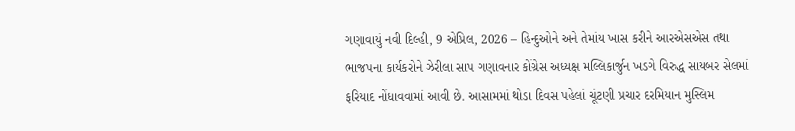ગણાવાયું નવી દિલ્હી, 9 એપ્રિલ, 2026 – હિન્દુઓને અને તેમાંય ખાસ કરીને આરએસએસ તથા ભાજપના કાર્યકરોને ઝેરીલા સાપ ગણાવનાર કોંગ્રેસ અધ્યક્ષ મલ્લિકાર્જુન ખડગે વિરુદ્ધ સાયબર સેલમાં ફરિયાદ નોંધાવવામાં આવી છે. આસામમાં થોડા દિવસ પહેલાં ચૂંટણી પ્રચાર દરમિયાન મુસ્લિમ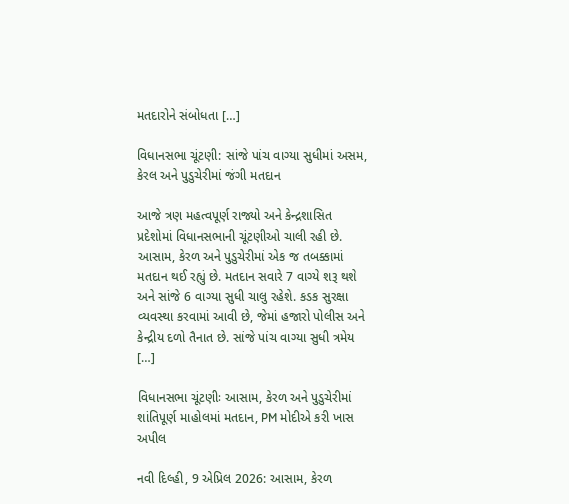મતદારોને સંબોધતા […]

વિધાનસભા ચૂંટણી: સાંજે પાંચ વાગ્યા સુધીમાં અસમ, કેરલ અને પુડુચેરીમાં જંગી મતદાન

આજે ત્રણ મહત્વપૂર્ણ રાજ્યો અને કેન્દ્રશાસિત પ્રદેશોમાં વિધાનસભાની ચૂંટણીઓ ચાલી રહી છે. આસામ, કેરળ અને પુડુચેરીમાં એક જ તબક્કામાં મતદાન થઈ રહ્યું છે. મતદાન સવારે 7 વાગ્યે શરૂ થશે અને સાંજે 6 વાગ્યા સુધી ચાલુ રહેશે. કડક સુરક્ષા વ્યવસ્થા કરવામાં આવી છે, જેમાં હજારો પોલીસ અને કેન્દ્રીય દળો તૈનાત છે. સાંજે પાંચ વાગ્યા સુધી ત્રમેય […]

વિધાનસભા ચૂંટણીઃ આસામ, કેરળ અને પુડુચેરીમાં શાંતિપૂર્ણ માહોલમાં મતદાન, PM મોદીએ કરી ખાસ અપીલ

નવી દિલ્હી, 9 એપ્રિલ 2026: આસામ, કેરળ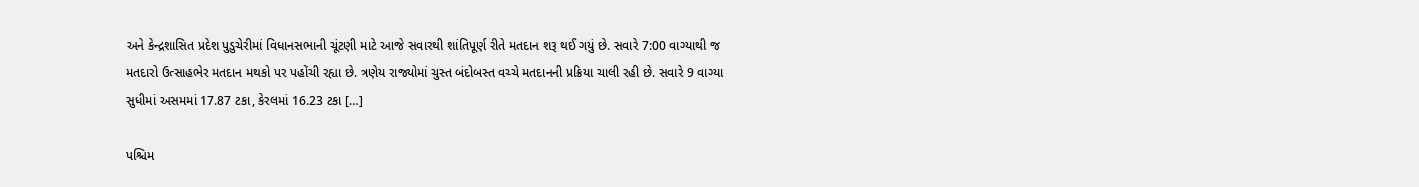અને કેન્દ્રશાસિત પ્રદેશ પુડુચેરીમાં વિધાનસભાની ચૂંટણી માટે આજે સવારથી શાંતિપૂર્ણ રીતે મતદાન શરૂ થઈ ગયું છે. સવારે 7:00 વાગ્યાથી જ મતદારો ઉત્સાહભેર મતદાન મથકો પર પહોંચી રહ્યા છે. ત્રણેય રાજ્યોમાં ચુસ્ત બંદોબસ્ત વચ્ચે મતદાનની પ્રક્રિયા ચાલી રહી છે. સવારે 9 વાગ્યા સુધીમાં અસમમાં 17.87 ટકા, કેરલમાં 16.23 ટકા […]

પશ્ચિમ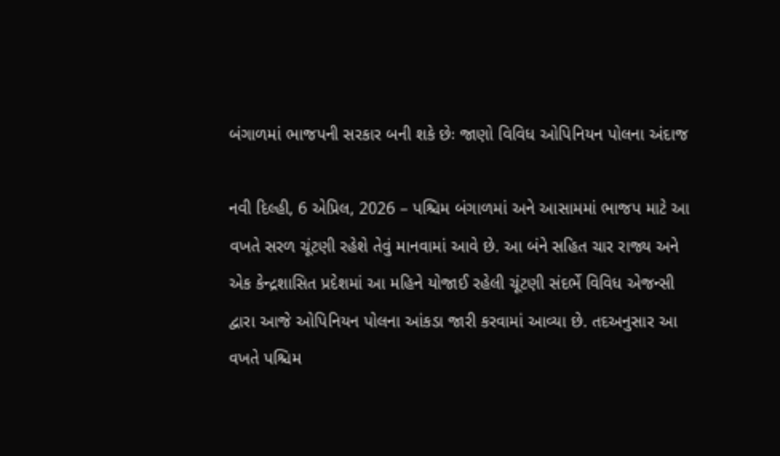બંગાળમાં ભાજપની સરકાર બની શકે છેઃ જાણો વિવિધ ઓપિનિયન પોલના અંદાજ

નવી દિલ્હી, 6 એપ્રિલ, 2026 – પશ્ચિમ બંગાળમાં અને આસામમાં ભાજપ માટે આ વખતે સરળ ચૂંટણી રહેશે તેવું માનવામાં આવે છે. આ બંને સહિત ચાર રાજ્ય અને એક કેન્દ્રશાસિત પ્રદેશમાં આ મહિને યોજાઈ રહેલી ચૂંટણી સંદર્ભે વિવિધ એજન્સી દ્વારા આજે ઓપિનિયન પોલના આંકડા જારી કરવામાં આવ્યા છે. તદઅનુસાર આ વખતે પશ્ચિમ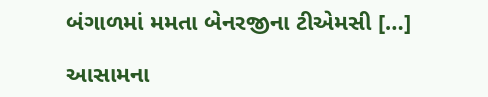બંગાળમાં મમતા બેનરજીના ટીએમસી […]

આસામના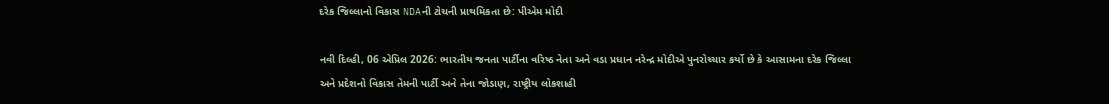દરેક જિલ્લાનો વિકાસ NDAની ટોચની પ્રાથમિકતા છે: પીએમ મોદી

નવી દિલ્હી, 06 એપ્રિલ 2026: ભારતીય જનતા પાર્ટીના વરિષ્ઠ નેતા અને વડા પ્રધાન નરેન્દ્ર મોદીએ પુનરોચ્ચાર કર્યો છે કે આસામના દરેક જિલ્લા અને પ્રદેશનો વિકાસ તેમની પાર્ટી અને તેના જોડાણ, રાષ્ટ્રીય લોકશાહી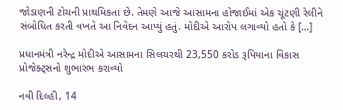જોડાણની ટોચની પ્રાથમિકતા છે. તેમણે આજે આસામના હોજાઈમાં એક ચૂંટણી રેલીને સંબોધિત કરતી વખતે આ નિવેદન આપ્યું હતું. મોદીએ આરોપ લગાવ્યો હતો કે […]

પ્રધાનમંત્રી નરેન્દ્ર મોદીએ આસામના સિલચરથી 23,550 કરોડ રૂપિયાના વિકાસ પ્રોજેક્ટ્સનો શુભારંભ કરાવ્યો

નવી દિલ્હી, 14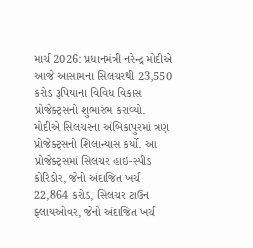માર્ચ 2026: પ્રધાનમંત્રી નરેન્દ્ર મોદીએ આજે આસામના સિલચરથી 23,550 કરોડ રૂપિયાના વિવિધ વિકાસ પ્રોજેક્ટ્સનો શુભારંભ કરાવ્યો. મોદીએ સિલચરના અંબિકાપુરમાં ત્રણ પ્રોજેક્ટ્સનો શિલાન્યાસ કર્યો. આ પ્રોજેક્ટ્સમાં સિલચર હાઇ-સ્પીડ કોરિડોર, જેનો અંદાજિત ખર્ચ 22,864 કરોડ, સિલચર ટાઉન ફ્લાયઓવર, જેનો અંદાજિત ખર્ચ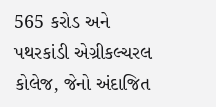565 કરોડ અને પથરકાંડી એગ્રીકલ્ચરલ કોલેજ, જેનો અંદાજિત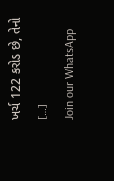ખર્ચ 122 કરોડ છે, તેનો […]
Join our WhatsApp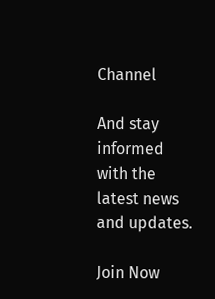Channel

And stay informed with the latest news and updates.

Join Now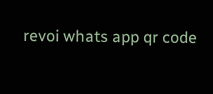revoi whats app qr code